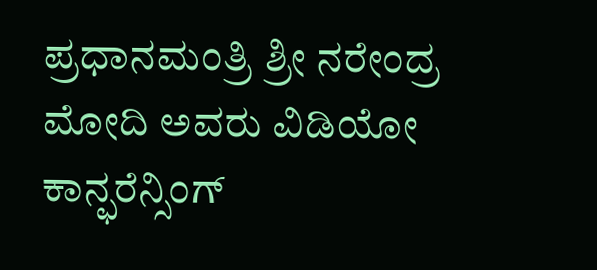ಪ್ರಧಾನಮಂತ್ರಿ ಶ್ರೀ ನರೇಂದ್ರ ಮೋದಿ ಅವರು ವಿಡಿಯೋ ಕಾನ್ಫರೆನ್ಸಿಂಗ್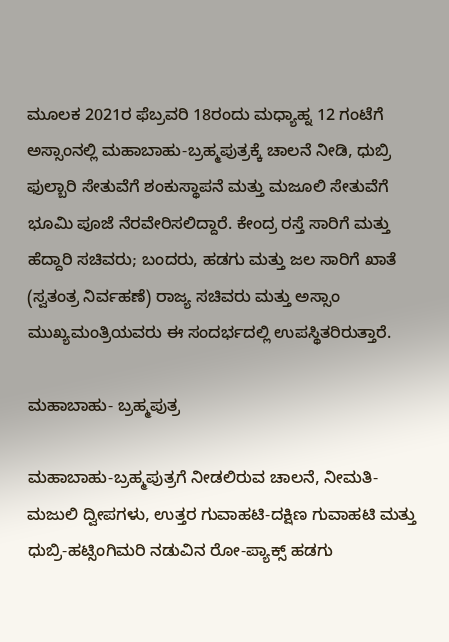ಮೂಲಕ 2021ರ ಫೆಬ್ರವರಿ 18ರಂದು ಮಧ್ಯಾಹ್ನ 12 ಗಂಟೆಗೆ ಅಸ್ಸಾಂನಲ್ಲಿ ಮಹಾಬಾಹು-ಬ್ರಹ್ಮಪುತ್ರಕ್ಕೆ ಚಾಲನೆ ನೀಡಿ, ಧುಬ್ರಿ ಫುಲ್ಬಾರಿ ಸೇತುವೆಗೆ ಶಂಕುಸ್ಥಾಪನೆ ಮತ್ತು ಮಜೂಲಿ ಸೇತುವೆಗೆ ಭೂಮಿ ಪೂಜೆ ನೆರವೇರಿಸಲಿದ್ದಾರೆ. ಕೇಂದ್ರ ರಸ್ತೆ ಸಾರಿಗೆ ಮತ್ತು ಹೆದ್ದಾರಿ ಸಚಿವರು; ಬಂದರು, ಹಡಗು ಮತ್ತು ಜಲ ಸಾರಿಗೆ ಖಾತೆ (ಸ್ವತಂತ್ರ ನಿರ್ವಹಣೆ) ರಾಜ್ಯ ಸಚಿವರು ಮತ್ತು ಅಸ್ಸಾಂ ಮುಖ್ಯಮಂತ್ರಿಯವರು ಈ ಸಂದರ್ಭದಲ್ಲಿ ಉಪಸ್ಥಿತರಿರುತ್ತಾರೆ.

ಮಹಾಬಾಹು- ಬ್ರಹ್ಮಪುತ್ರ

ಮಹಾಬಾಹು-ಬ್ರಹ್ಮಪುತ್ರಗೆ ನೀಡಲಿರುವ ಚಾಲನೆ, ನೀಮತಿ-ಮಜುಲಿ ದ್ವೀಪಗಳು, ಉತ್ತರ ಗುವಾಹಟಿ-ದಕ್ಷಿಣ ಗುವಾಹಟಿ ಮತ್ತು ಧುಬ್ರಿ-ಹಟ್ಸಿಂಗಿಮರಿ ನಡುವಿನ ರೋ-ಪ್ಯಾಕ್ಸ್ ಹಡಗು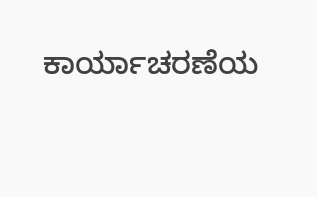ಕಾರ್ಯಾಚರಣೆಯ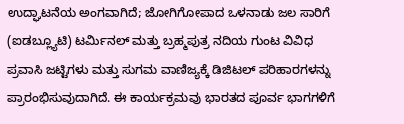ಉದ್ಘಾಟನೆಯ ಅಂಗವಾಗಿದೆ; ಜೋಗಿಗೋಪಾದ ಒಳನಾಡು ಜಲ ಸಾರಿಗೆ (ಐಡಬ್ಲ್ಯೂಟಿ) ಟರ್ಮಿನಲ್ ಮತ್ತು ಬ್ರಹ್ಮಪುತ್ರ ನದಿಯ ಗುಂಟ ವಿವಿಧ ಪ್ರವಾಸಿ ಜಟ್ಟಿಗಳು ಮತ್ತು ಸುಗಮ ವಾಣಿಜ್ಯಕ್ಕೆ ಡಿಜಿಟಲ್ ಪರಿಹಾರಗಳನ್ನು ಪ್ರಾರಂಭಿಸುವುದಾಗಿದೆ. ಈ ಕಾರ್ಯಕ್ರಮವು ಭಾರತದ ಪೂರ್ವ ಭಾಗಗಳಿಗೆ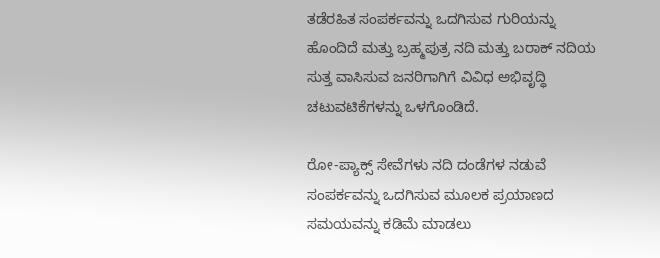ತಡೆರಹಿತ ಸಂಪರ್ಕವನ್ನು ಒದಗಿಸುವ ಗುರಿಯನ್ನು ಹೊಂದಿದೆ ಮತ್ತು ಬ್ರಹ್ಮಪುತ್ರ ನದಿ ಮತ್ತು ಬರಾಕ್ ನದಿಯ ಸುತ್ತ ವಾಸಿಸುವ ಜನರಿಗಾಗಿಗೆ ವಿವಿಧ ಅಭಿವೃದ್ಧಿ ಚಟುವಟಿಕೆಗಳನ್ನು ಒಳಗೊಂಡಿದೆ.

ರೋ-ಪ್ಯಾಕ್ಸ್ ಸೇವೆಗಳು ನದಿ ದಂಡೆಗಳ ನಡುವೆ ಸಂಪರ್ಕವನ್ನು ಒದಗಿಸುವ ಮೂಲಕ ಪ್ರಯಾಣದ ಸಮಯವನ್ನು ಕಡಿಮೆ ಮಾಡಲು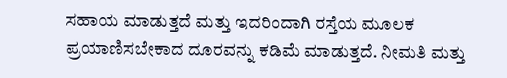ಸಹಾಯ ಮಾಡುತ್ತದೆ ಮತ್ತು ಇದರಿಂದಾಗಿ ರಸ್ತೆಯ ಮೂಲಕ ಪ್ರಯಾಣಿಸಬೇಕಾದ ದೂರವನ್ನು ಕಡಿಮೆ ಮಾಡುತ್ತದೆ. ನೀಮತಿ ಮತ್ತು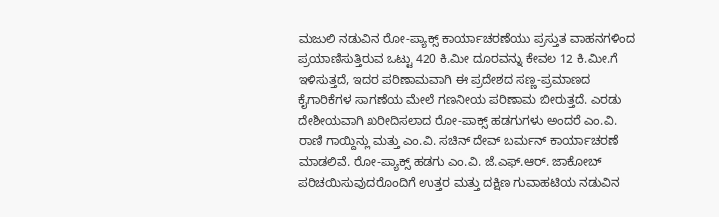ಮಜುಲಿ ನಡುವಿನ ರೋ-ಪ್ಯಾಕ್ಸ್ ಕಾರ್ಯಾಚರಣೆಯು ಪ್ರಸ್ತುತ ವಾಹನಗಳಿಂದ ಪ್ರಯಾಣಿಸುತ್ತಿರುವ ಒಟ್ಟು 420 ಕಿ.ಮೀ ದೂರವನ್ನು ಕೇವಲ 12 ಕಿ.ಮೀ.ಗೆ ಇಳಿಸುತ್ತದೆ, ಇದರ ಪರಿಣಾಮವಾಗಿ ಈ ಪ್ರದೇಶದ ಸಣ್ಣ-ಪ್ರಮಾಣದ ಕೈಗಾರಿಕೆಗಳ ಸಾಗಣೆಯ ಮೇಲೆ ಗಣನೀಯ ಪರಿಣಾಮ ಬೀರುತ್ತದೆ. ಎರಡು ದೇಶೀಯವಾಗಿ ಖರೀದಿಸಲಾದ ರೋ-ಪಾಕ್ಸ್ ಹಡಗುಗಳು ಅಂದರೆ ಎಂ.ವಿ. ರಾಣಿ ಗಾಯ್ದಿನ್ಲು ಮತ್ತು ಎಂ.ವಿ. ಸಚಿನ್ ದೇವ್ ಬರ್ಮನ್ ಕಾರ್ಯಾಚರಣೆ ಮಾಡಲಿವೆ. ರೋ-ಪ್ಯಾಕ್ಸ್ ಹಡಗು ಎಂ.ವಿ. ಜೆ.ಎಫ್.ಆರ್. ಜಾಕೋಬ್ ಪರಿಚಯಿಸುವುದರೊಂದಿಗೆ ಉತ್ತರ ಮತ್ತು ದಕ್ಷಿಣ ಗುವಾಹಟಿಯ ನಡುವಿನ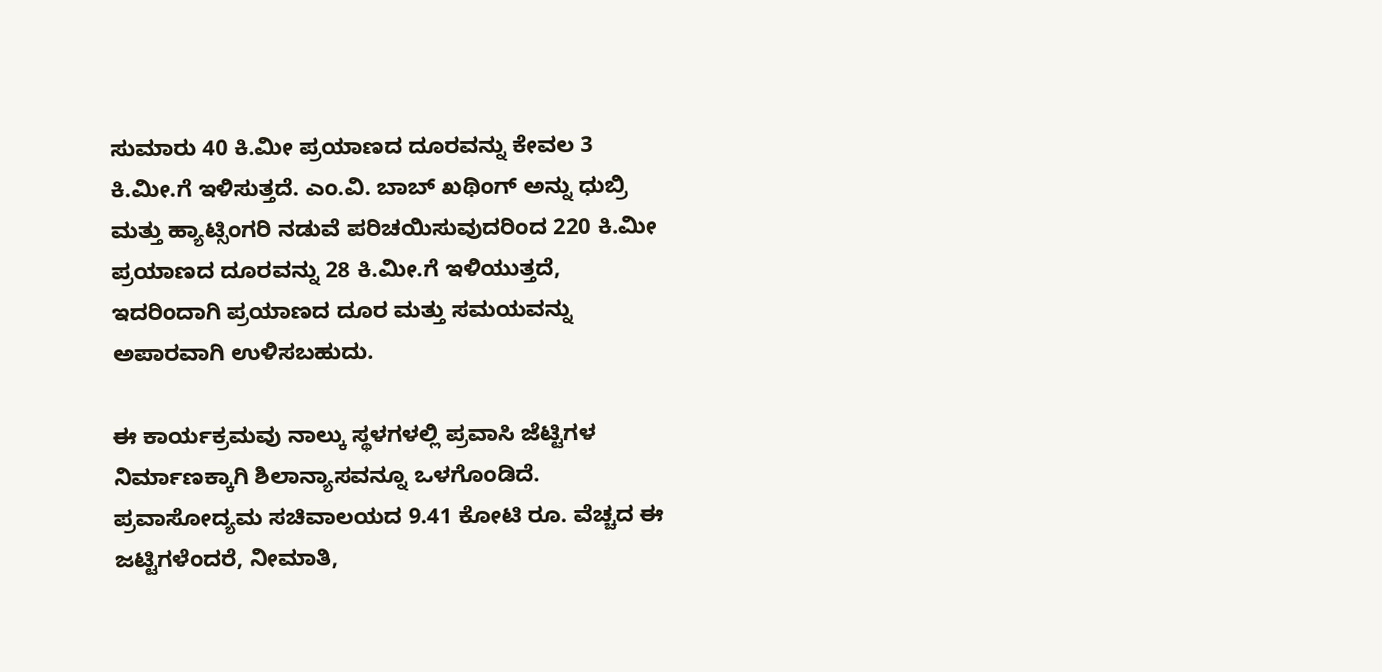ಸುಮಾರು 40 ಕಿ.ಮೀ ಪ್ರಯಾಣದ ದೂರವನ್ನು ಕೇವಲ 3 ಕಿ.ಮೀ.ಗೆ ಇಳಿಸುತ್ತದೆ. ಎಂ.ವಿ. ಬಾಬ್ ಖಥಿಂಗ್ ಅನ್ನು ಧುಬ್ರಿ ಮತ್ತು ಹ್ಯಾಟ್ಸಿಂಗರಿ ನಡುವೆ ಪರಿಚಯಿಸುವುದರಿಂದ 220 ಕಿ.ಮೀ ಪ್ರಯಾಣದ ದೂರವನ್ನು 28 ಕಿ.ಮೀ.ಗೆ ಇಳಿಯುತ್ತದೆ, ಇದರಿಂದಾಗಿ ಪ್ರಯಾಣದ ದೂರ ಮತ್ತು ಸಮಯವನ್ನು ಅಪಾರವಾಗಿ ಉಳಿಸಬಹುದು.

ಈ ಕಾರ್ಯಕ್ರಮವು ನಾಲ್ಕು ಸ್ಥಳಗಳಲ್ಲಿ ಪ್ರವಾಸಿ ಜೆಟ್ಟಿಗಳ ನಿರ್ಮಾಣಕ್ಕಾಗಿ ಶಿಲಾನ್ಯಾಸವನ್ನೂ ಒಳಗೊಂಡಿದೆ. ಪ್ರವಾಸೋದ್ಯಮ ಸಚಿವಾಲಯದ 9.41 ಕೋಟಿ ರೂ. ವೆಚ್ಚದ ಈ ಜಟ್ಟಿಗಳೆಂದರೆ, ನೀಮಾತಿ,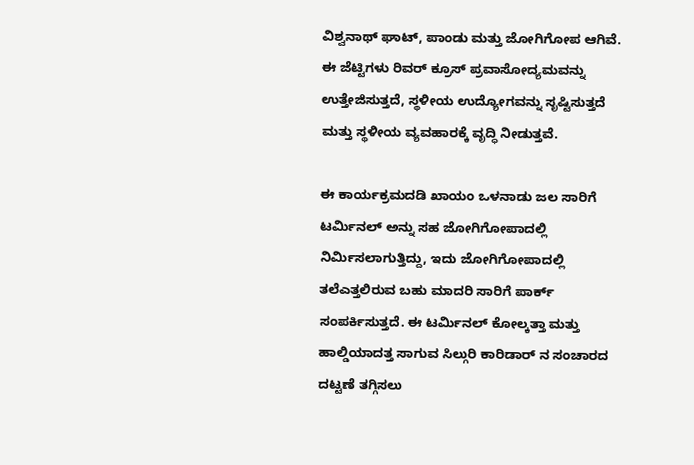ವಿಶ್ವನಾಥ್ ಘಾಟ್, ಪಾಂಡು ಮತ್ತು ಜೋಗಿಗೋಪ ಆಗಿವೆ. ಈ ಜೆಟ್ಟಿಗಳು ರಿವರ್ ಕ್ರೂಸ್ ಪ್ರವಾಸೋದ್ಯಮವನ್ನು ಉತ್ತೇಜಿಸುತ್ತದೆ, ಸ್ಥಳೀಯ ಉದ್ಯೋಗವನ್ನು ಸೃಷ್ಟಿಸುತ್ತದೆ ಮತ್ತು ಸ್ಥಳೀಯ ವ್ಯವಹಾರಕ್ಕೆ ವೃದ್ಧಿ ನೀಡುತ್ತವೆ.

ಈ ಕಾರ್ಯಕ್ರಮದಡಿ ಖಾಯಂ ಒಳನಾಡು ಜಲ ಸಾರಿಗೆ ಟರ್ಮಿನಲ್ ಅನ್ನು ಸಹ ಜೋಗಿಗೋಪಾದಲ್ಲಿ ನಿರ್ಮಿಸಲಾಗುತ್ತಿದ್ದು, ಇದು ಜೋಗಿಗೋಪಾದಲ್ಲಿ ತಲೆಎತ್ತಲಿರುವ ಬಹು ಮಾದರಿ ಸಾರಿಗೆ ಪಾರ್ಕ್ ಸಂಪರ್ಕಿಸುತ್ತದೆ. ಈ ಟರ್ಮಿನಲ್ ಕೋಲ್ಕತ್ತಾ ಮತ್ತು ಹಾಲ್ಡಿಯಾದತ್ತ ಸಾಗುವ ಸಿಲ್ಗುರಿ ಕಾರಿಡಾರ್ ನ ಸಂಚಾರದ ದಟ್ಟಣೆ ತಗ್ಗಿಸಲು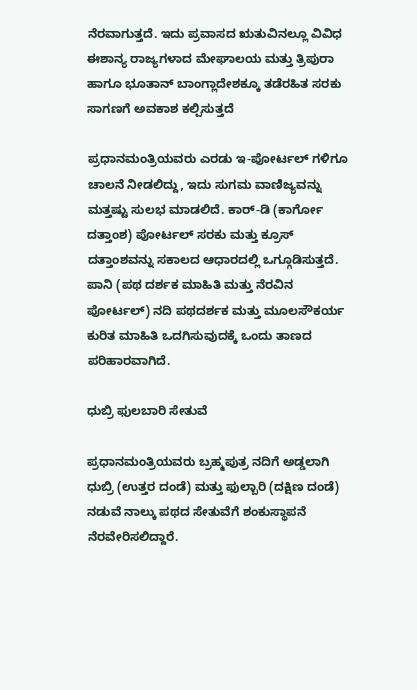ನೆರವಾಗುತ್ತದೆ. ಇದು ಪ್ರವಾಸದ ಋತುವಿನಲ್ಲೂ ವಿವಿಧ ಈಶಾನ್ಯ ರಾಜ್ಯಗಳಾದ ಮೇಘಾಲಯ ಮತ್ತು ತ್ರಿಪುರಾ ಹಾಗೂ ಭೂತಾನ್ ಬಾಂಗ್ಲಾದೇಶಕ್ಕೂ ತಡೆರಹಿತ ಸರಕು ಸಾಗಣಗೆ ಅವಕಾಶ ಕಲ್ಪಿಸುತ್ತದೆ

ಪ್ರಧಾನಮಂತ್ರಿಯವರು ಎರಡು ಇ-ಪೋರ್ಟಲ್ ಗಳಿಗೂ ಚಾಲನೆ ನೀಡಲಿದ್ದು, ಇದು ಸುಗಮ ವಾಣಿಜ್ಯವನ್ನು ಮತ್ತಷ್ಟು ಸುಲಭ ಮಾಡಲಿದೆ. ಕಾರ್-ಡಿ (ಕಾರ್ಗೋ ದತ್ತಾಂಶ) ಪೋರ್ಟಲ್ ಸರಕು ಮತ್ತು ಕ್ರೂಸ್ ದತ್ತಾಂಶವನ್ನು ಸಕಾಲದ ಆಧಾರದಲ್ಲಿ ಒಗ್ಗೂಡಿಸುತ್ತದೆ. ಪಾನಿ (ಪಥ ದರ್ಶಕ ಮಾಹಿತಿ ಮತ್ತು ನೆರವಿನ ಪೋರ್ಟಲ್) ನದಿ ಪಥದರ್ಶಕ ಮತ್ತು ಮೂಲಸೌಕರ್ಯ ಕುರಿತ ಮಾಹಿತಿ ಒದಗಿಸುವುದಕ್ಕೆ ಒಂದು ತಾಣದ ಪರಿಹಾರವಾಗಿದೆ.

ಧುಬ್ರಿ ಫುಲಬಾರಿ ಸೇತುವೆ

ಪ್ರಧಾನಮಂತ್ರಿಯವರು ಬ್ರಹ್ಮಪುತ್ರ ನದಿಗೆ ಅಡ್ಡಲಾಗಿ ಧುಬ್ರಿ (ಉತ್ತರ ದಂಡೆ) ಮತ್ತು ಫುಲ್ಬಾರಿ (ದಕ್ಷಿಣ ದಂಡೆ) ನಡುವೆ ನಾಲ್ಕು ಪಥದ ಸೇತುವೆಗೆ ಶಂಕುಸ್ಥಾಪನೆ ನೆರವೇರಿಸಲಿದ್ದಾರೆ.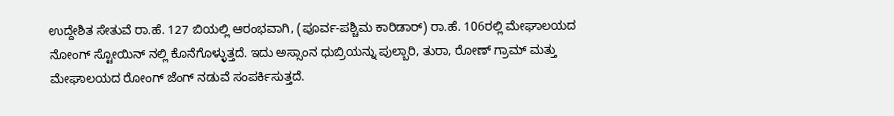ಉದ್ದೇಶಿತ ಸೇತುವೆ ರಾ.ಹೆ. 127 ಬಿಯಲ್ಲಿ ಆರಂಭವಾಗಿ, (ಪೂರ್ವ-ಪಶ್ಚಿಮ ಕಾರಿಡಾರ್) ರಾ.ಹೆ. 106ರಲ್ಲಿ ಮೇಘಾಲಯದ ನೋಂಗ್ ಸ್ಟೋಯಿನ್ ನಲ್ಲಿ ಕೊನೆಗೊಳ್ಳುತ್ತದೆ. ಇದು ಅಸ್ಸಾಂನ ಧುಬ್ರಿಯನ್ನು ಪುಲ್ಬಾರಿ, ತುರಾ, ರೋಣ್ ಗ್ರಾಮ್ ಮತ್ತು ಮೇಘಾಲಯದ ರೋಂಗ್ ಜೆಂಗ್ ನಡುವೆ ಸಂಪರ್ಕಿಸುತ್ತದೆ.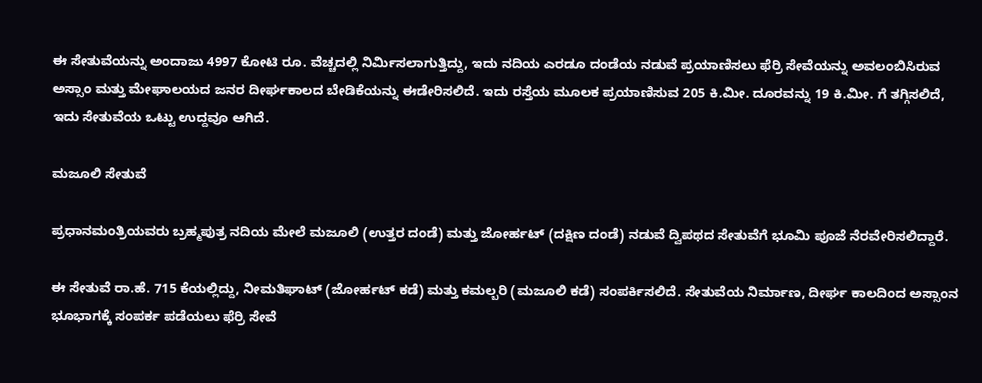ಈ ಸೇತುವೆಯನ್ನು ಅಂದಾಜು 4997 ಕೋಟಿ ರೂ. ವೆಚ್ಚದಲ್ಲಿ ನಿರ್ಮಿಸಲಾಗುತ್ತಿದ್ದು, ಇದು ನದಿಯ ಎರಡೂ ದಂಡೆಯ ನಡುವೆ ಪ್ರಯಾಣಿಸಲು ಫೆರ್ರಿ ಸೇವೆಯನ್ನು ಅವಲಂಬಿಸಿರುವ ಅಸ್ಸಾಂ ಮತ್ತು ಮೇಘಾಲಯದ ಜನರ ದೀರ್ಘಕಾಲದ ಬೇಡಿಕೆಯನ್ನು ಈಡೇರಿಸಲಿದೆ. ಇದು ರಸ್ತೆಯ ಮೂಲಕ ಪ್ರಯಾಣಿಸುವ 205 ಕಿ.ಮೀ. ದೂರವನ್ನು 19 ಕಿ.ಮೀ. ಗೆ ತಗ್ಗಿಸಲಿದೆ, ಇದು ಸೇತುವೆಯ ಒಟ್ಟು ಉದ್ದವೂ ಆಗಿದೆ.

ಮಜೂಲಿ ಸೇತುವೆ

ಪ್ರಧಾನಮಂತ್ರಿಯವರು ಬ್ರಹ್ಮಪುತ್ರ ನದಿಯ ಮೇಲೆ ಮಜೂಲಿ (ಉತ್ತರ ದಂಡೆ) ಮತ್ತು ಜೋರ್ಹಟ್ (ದಕ್ಷಿಣ ದಂಡೆ) ನಡುವೆ ದ್ವಿಪಥದ ಸೇತುವೆಗೆ ಭೂಮಿ ಪೂಜೆ ನೆರವೇರಿಸಲಿದ್ದಾರೆ.

ಈ ಸೇತುವೆ ರಾ.ಹೆ. 715 ಕೆಯಲ್ಲಿದ್ದು, ನೀಮತಿಘಾಟ್ (ಜೋರ್ಹಟ್ ಕಡೆ) ಮತ್ತು ಕಮಲ್ಬರಿ (ಮಜೂಲಿ ಕಡೆ) ಸಂಪರ್ಕಿಸಲಿದೆ. ಸೇತುವೆಯ ನಿರ್ಮಾಣ, ದೀರ್ಘ ಕಾಲದಿಂದ ಅಸ್ಸಾಂನ ಭೂಭಾಗಕ್ಕೆ ಸಂಪರ್ಕ ಪಡೆಯಲು ಫೆರ್ರಿ ಸೇವೆ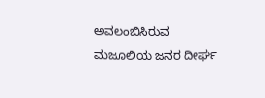ಅವಲಂಬಿಸಿರುವ ಮಜೂಲಿಯ ಜನರ ದೀರ್ಘ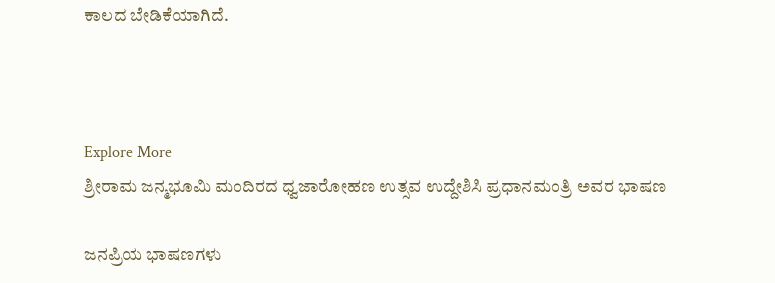ಕಾಲದ ಬೇಡಿಕೆಯಾಗಿದೆ.



Explore More
ಶ್ರೀರಾಮ ಜನ್ಮಭೂಮಿ ಮಂದಿರದ ಧ್ವಜಾರೋಹಣ ಉತ್ಸವ ಉದ್ದೇಶಿಸಿ ಪ್ರಧಾನಮಂತ್ರಿ ಅವರ ಭಾಷಣ

ಜನಪ್ರಿಯ ಭಾಷಣಗಳು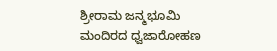ಶ್ರೀರಾಮ ಜನ್ಮಭೂಮಿ ಮಂದಿರದ ಧ್ವಜಾರೋಹಣ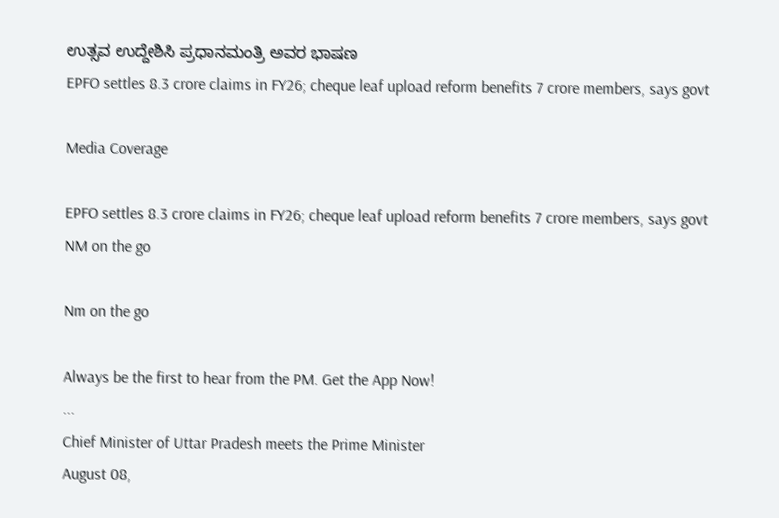ಉತ್ಸವ ಉದ್ದೇಶಿಸಿ ಪ್ರಧಾನಮಂತ್ರಿ ಅವರ ಭಾಷಣ
EPFO settles 8.3 crore claims in FY26; cheque leaf upload reform benefits 7 crore members, says govt

Media Coverage

EPFO settles 8.3 crore claims in FY26; cheque leaf upload reform benefits 7 crore members, says govt
NM on the go

Nm on the go

Always be the first to hear from the PM. Get the App Now!
...
Chief Minister of Uttar Pradesh meets the Prime Minister
August 08,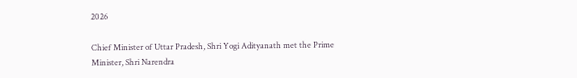2026

Chief Minister of Uttar Pradesh, Shri Yogi Adityanath met the Prime Minister, Shri Narendra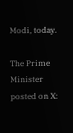Modi, today.

The Prime Minister posted on X: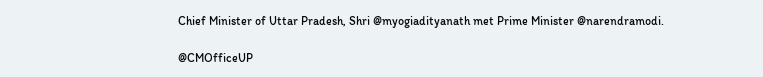Chief Minister of Uttar Pradesh, Shri @myogiadityanath met Prime Minister @narendramodi.

@CMOfficeUP